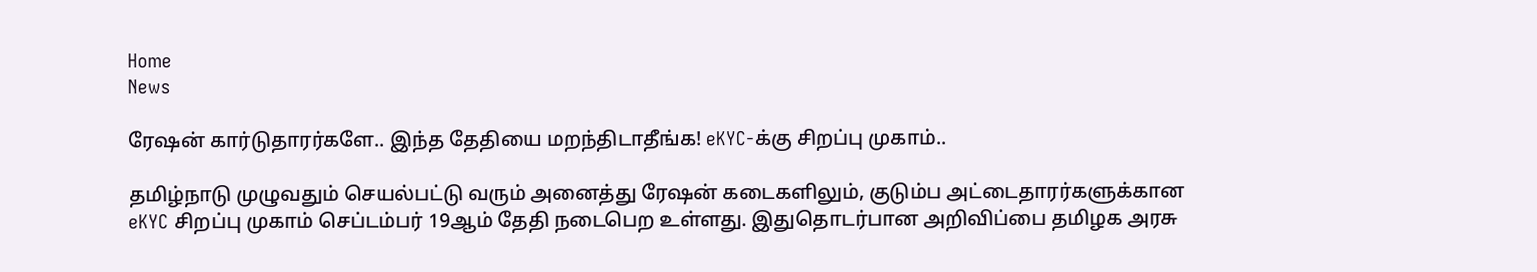Home
News

ரேஷன் கார்டுதாரர்களே.. இந்த தேதியை மறந்திடாதீங்க! eKYC-க்கு சிறப்பு முகாம்..

தமிழ்நாடு முழுவதும் செயல்பட்டு வரும் அனைத்து ரேஷன் கடைகளிலும், குடும்ப அட்டைதாரர்களுக்கான eKYC சிறப்பு முகாம் செப்டம்பர் 19ஆம் தேதி நடைபெற உள்ளது. இதுதொடர்பான அறிவிப்பை தமிழக அரசு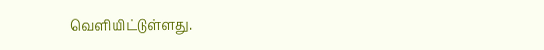வெளியிட்டுள்ளது.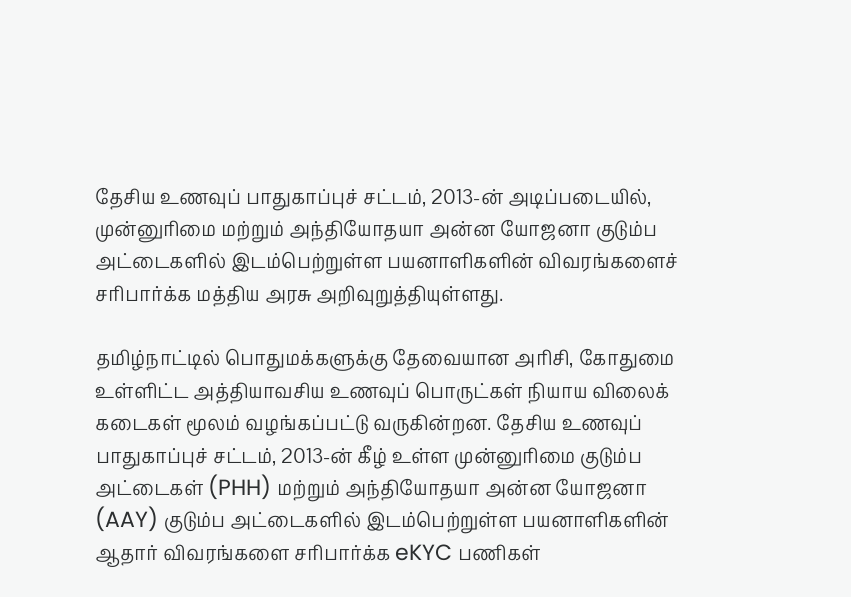தேசிய உணவுப் பாதுகாப்புச் சட்டம், 2013-ன் அடிப்படையில், முன்னுரிமை மற்றும் அந்தியோதயா அன்ன யோஜனா குடும்ப அட்டைகளில் இடம்பெற்றுள்ள பயனாளிகளின் விவரங்களைச் சரிபார்க்க மத்திய அரசு அறிவுறுத்தியுள்ளது.

தமிழ்நாட்டில் பொதுமக்களுக்கு தேவையான அரிசி, கோதுமை உள்ளிட்ட அத்தியாவசிய உணவுப் பொருட்கள் நியாய விலைக் கடைகள் மூலம் வழங்கப்பட்டு வருகின்றன. தேசிய உணவுப் பாதுகாப்புச் சட்டம், 2013-ன் கீழ் உள்ள முன்னுரிமை குடும்ப அட்டைகள் (PHH) மற்றும் அந்தியோதயா அன்ன யோஜனா (AAY) குடும்ப அட்டைகளில் இடம்பெற்றுள்ள பயனாளிகளின் ஆதார் விவரங்களை சரிபார்க்க eKYC பணிகள்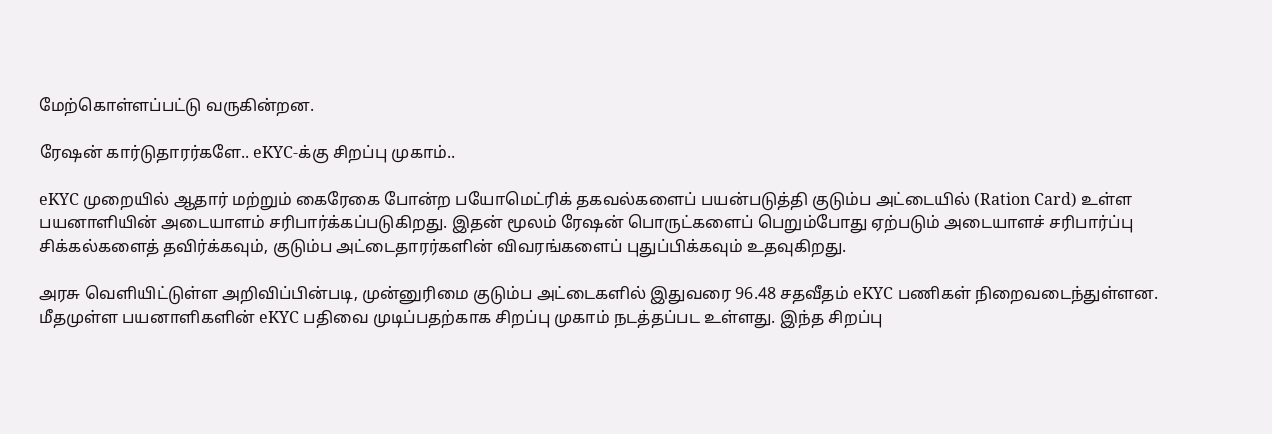மேற்கொள்ளப்பட்டு வருகின்றன.

ரேஷன் கார்டுதாரர்களே.. eKYC-க்கு சிறப்பு முகாம்..

eKYC முறையில் ஆதார் மற்றும் கைரேகை போன்ற பயோமெட்ரிக் தகவல்களைப் பயன்படுத்தி குடும்ப அட்டையில் (Ration Card) உள்ள பயனாளியின் அடையாளம் சரிபார்க்கப்படுகிறது. இதன் மூலம் ரேஷன் பொருட்களைப் பெறும்போது ஏற்படும் அடையாளச் சரிபார்ப்பு சிக்கல்களைத் தவிர்க்கவும், குடும்ப அட்டைதாரர்களின் விவரங்களைப் புதுப்பிக்கவும் உதவுகிறது.

அரசு வெளியிட்டுள்ள அறிவிப்பின்படி, முன்னுரிமை குடும்ப அட்டைகளில் இதுவரை 96.48 சதவீதம் eKYC பணிகள் நிறைவடைந்துள்ளன. மீதமுள்ள பயனாளிகளின் eKYC பதிவை முடிப்பதற்காக சிறப்பு முகாம் நடத்தப்பட உள்ளது. இந்த சிறப்பு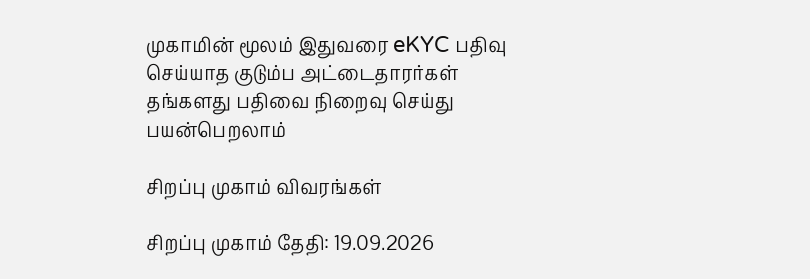முகாமின் மூலம் இதுவரை eKYC பதிவு செய்யாத குடும்ப அட்டைதாரர்கள் தங்களது பதிவை நிறைவு செய்து பயன்பெறலாம்

சிறப்பு முகாம் விவரங்கள்

சிறப்பு முகாம் தேதி: 19.09.2026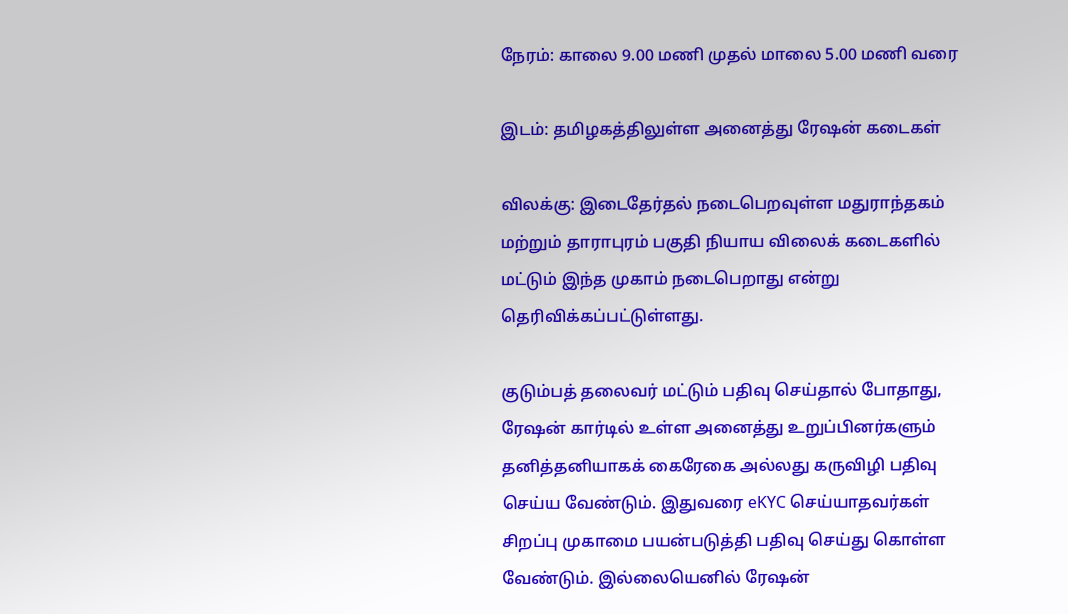நேரம்: காலை 9.00 மணி முதல் மாலை 5.00 மணி வரை

இடம்: தமிழகத்திலுள்ள அனைத்து ரேஷன் கடைகள்

விலக்கு: இடைதேர்தல் நடைபெறவுள்ள மதுராந்தகம் மற்றும் தாராபுரம் பகுதி நியாய விலைக் கடைகளில் மட்டும் இந்த முகாம் நடைபெறாது என்று தெரிவிக்கப்பட்டுள்ளது.

குடும்பத் தலைவர் மட்டும் பதிவு செய்தால் போதாது, ரேஷன் கார்டில் உள்ள அனைத்து உறுப்பினர்களும் தனித்தனியாகக் கைரேகை அல்லது கருவிழி பதிவு செய்ய வேண்டும். இதுவரை eKYC செய்யாதவர்கள் சிறப்பு முகாமை பயன்படுத்தி பதிவு செய்து கொள்ள வேண்டும். இல்லையெனில் ரேஷன்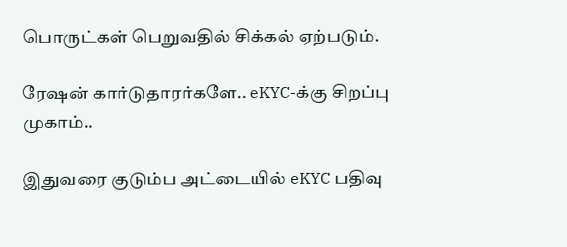பொருட்கள் பெறுவதில் சிக்கல் ஏற்படும்.

ரேஷன் கார்டுதாரர்களே.. eKYC-க்கு சிறப்பு முகாம்..

இதுவரை குடும்ப அட்டையில் eKYC பதிவு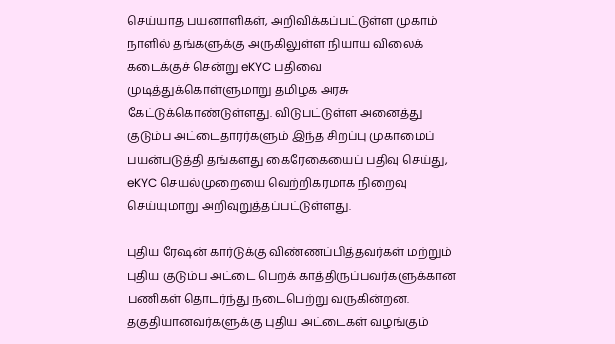செய்யாத பயனாளிகள், அறிவிக்கப்பட்டுள்ள முகாம் நாளில் தங்களுக்கு அருகிலுள்ள நியாய விலைக் கடைக்குச் சென்று eKYC பதிவை முடித்துக்கொள்ளுமாறு தமிழக அரசு கேட்டுக்கொண்டுள்ளது. விடுபட்டுள்ள அனைத்து குடும்ப அட்டைதாரர்களும் இந்த சிறப்பு முகாமைப் பயன்படுத்தி தங்களது கைரேகையைப் பதிவு செய்து, eKYC செயல்முறையை வெற்றிகரமாக நிறைவு செய்யுமாறு அறிவுறுத்தப்பட்டுள்ளது.

புதிய ரேஷன் கார்டுக்கு விண்ணப்பித்தவர்கள் மற்றும் புதிய குடும்ப அட்டை பெறக் காத்திருப்பவர்களுக்கான பணிகள் தொடர்ந்து நடைபெற்று வருகின்றன. தகுதியானவர்களுக்கு புதிய அட்டைகள் வழங்கும்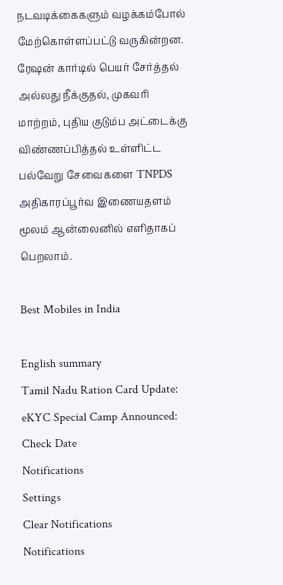நடவடிக்கைகளும் வழக்கம்போல் மேற்கொள்ளப்பட்டு வருகின்றன. ரேஷன் கார்டில் பெயர் சேர்த்தல் அல்லது நீக்குதல், முகவரி மாற்றம், புதிய குடும்ப அட்டைக்கு விண்ணப்பித்தல் உள்ளிட்ட பல்வேறு சேவைகளை TNPDS அதிகாரப்பூர்வ இணையதளம் மூலம் ஆன்லைனில் எளிதாகப் பெறலாம்.

Best Mobiles in India

English summary
Tamil Nadu Ration Card Update: eKYC Special Camp Announced: Check Date
Notifications
Settings
Clear Notifications
Notifications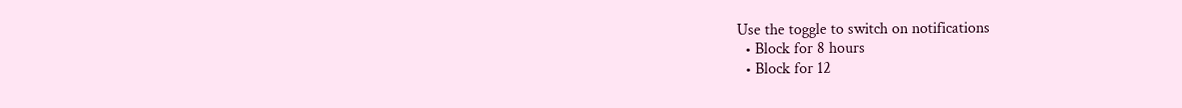Use the toggle to switch on notifications
  • Block for 8 hours
  • Block for 12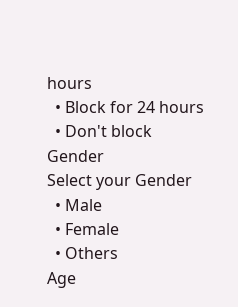hours
  • Block for 24 hours
  • Don't block
Gender
Select your Gender
  • Male
  • Female
  • Others
Age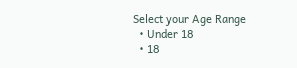Select your Age Range
  • Under 18
  • 18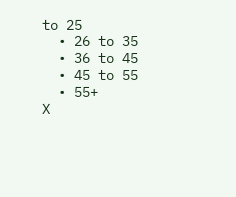to 25
  • 26 to 35
  • 36 to 45
  • 45 to 55
  • 55+
X